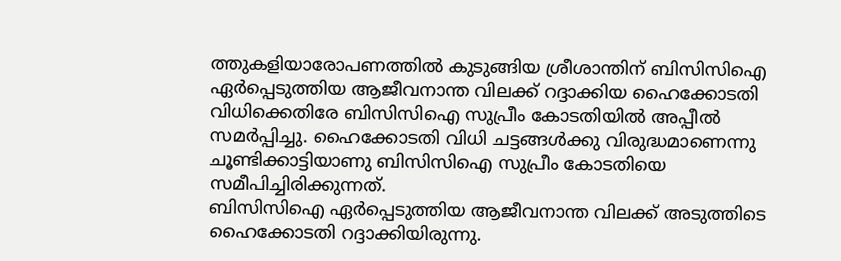ത്തുകളിയാരോപണത്തിൽ കുടുങ്ങിയ ശ്രീശാന്തിന് ബിസിസിഐ ഏർപ്പെടുത്തിയ ആജീവനാന്ത വിലക്ക് റദ്ദാക്കിയ ഹൈക്കോടതി വിധിക്കെതിരേ ബിസിസിഐ സുപ്രീം കോടതിയിൽ അപ്പീൽ സമർപ്പിച്ചു. ഹൈക്കോടതി വിധി ചട്ടങ്ങൾക്കു വിരുദ്ധമാണെന്നു ചൂണ്ടിക്കാട്ടിയാണു ബിസിസിഐ സുപ്രീം കോടതിയെ സമീപിച്ചിരിക്കുന്നത്.
ബിസിസിഐ ഏർപ്പെടുത്തിയ ആജീവനാന്ത വിലക്ക് അടുത്തിടെ ഹൈക്കോടതി റദ്ദാക്കിയിരുന്നു.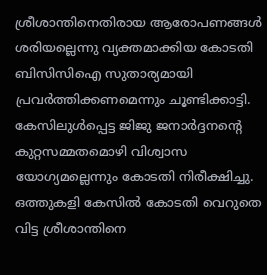ശ്രീശാന്തിനെതിരായ ആരോപണങ്ങൾ ശരിയല്ലെന്നു വ്യക്തമാക്കിയ കോടതി ബിസിസിഐ സുതാര്യമായി പ്രവർത്തിക്കണമെന്നും ചൂണ്ടിക്കാട്ടി. കേസിലുൾപ്പെട്ട ജിജു ജനാർദ്ദനന്റെ കുറ്റസമ്മതമൊഴി വിശ്വാസ യോഗ്യമല്ലെന്നും കോടതി നിരീക്ഷിച്ചു. ഒത്തുകളി കേസിൽ കോടതി വെറുതെ വിട്ട ശ്രീശാന്തിനെ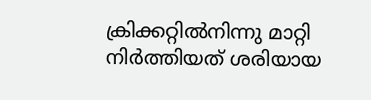ക്രിക്കറ്റിൽനിന്നു മാറ്റി നിർത്തിയത് ശരിയായ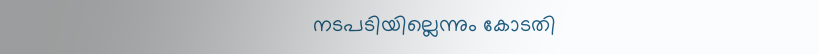നടപടിയില്ലെന്നും കോടതി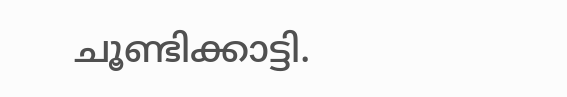ചൂണ്ടിക്കാട്ടി.